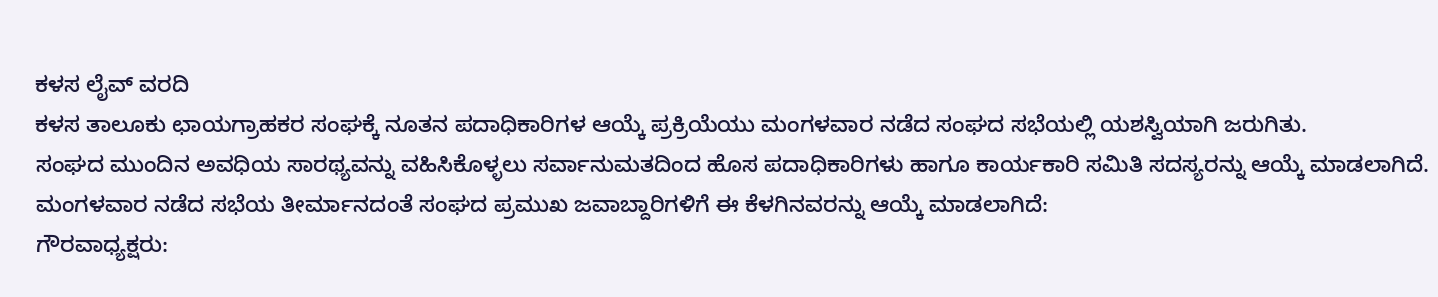ಕಳಸ ಲೈವ್ ವರದಿ
ಕಳಸ ತಾಲೂಕು ಛಾಯಗ್ರಾಹಕರ ಸಂಘಕ್ಕೆ ನೂತನ ಪದಾಧಿಕಾರಿಗಳ ಆಯ್ಕೆ ಪ್ರಕ್ರಿಯೆಯು ಮಂಗಳವಾರ ನಡೆದ ಸಂಘದ ಸಭೆಯಲ್ಲಿ ಯಶಸ್ವಿಯಾಗಿ ಜರುಗಿತು.
ಸಂಘದ ಮುಂದಿನ ಅವಧಿಯ ಸಾರಥ್ಯವನ್ನು ವಹಿಸಿಕೊಳ್ಳಲು ಸರ್ವಾನುಮತದಿಂದ ಹೊಸ ಪದಾಧಿಕಾರಿಗಳು ಹಾಗೂ ಕಾರ್ಯಕಾರಿ ಸಮಿತಿ ಸದಸ್ಯರನ್ನು ಆಯ್ಕೆ ಮಾಡಲಾಗಿದೆ.
ಮಂಗಳವಾರ ನಡೆದ ಸಭೆಯ ತೀರ್ಮಾನದಂತೆ ಸಂಘದ ಪ್ರಮುಖ ಜವಾಬ್ದಾರಿಗಳಿಗೆ ಈ ಕೆಳಗಿನವರನ್ನು ಆಯ್ಕೆ ಮಾಡಲಾಗಿದೆ:
ಗೌರವಾಧ್ಯಕ್ಷರು: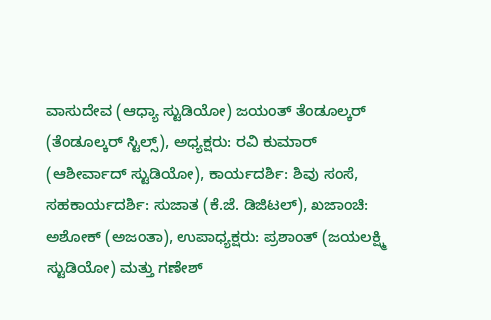ವಾಸುದೇವ (ಆಧ್ಯಾ ಸ್ಟುಡಿಯೋ) ಜಯಂತ್ ತೆಂಡೂಲ್ಕರ್ (ತೆಂಡೂಲ್ಕರ್ ಸ್ಟಿಲ್ಸ್), ಅಧ್ಯಕ್ಷರು: ರವಿ ಕುಮಾರ್ (ಆಶೀರ್ವಾದ್ ಸ್ಟುಡಿಯೋ), ಕಾರ್ಯದರ್ಶಿ: ಶಿವು ಸಂಸೆ, ಸಹಕಾರ್ಯದರ್ಶಿ: ಸುಜಾತ (ಕೆ.ಜೆ. ಡಿಜಿಟಲ್), ಖಜಾಂಚಿ: ಅಶೋಕ್ (ಅಜಂತಾ), ಉಪಾಧ್ಯಕ್ಷರು: ಪ್ರಶಾಂತ್ (ಜಯಲಕ್ಷ್ಮಿ ಸ್ಟುಡಿಯೋ) ಮತ್ತು ಗಣೇಶ್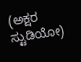(ಅಕ್ಷರ ಸ್ಟುಡಿಯೋ)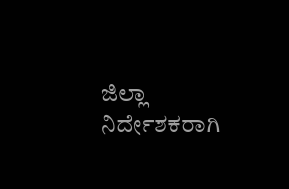ಜಿಲ್ಲಾ ನಿರ್ದೇಶಕರಾಗಿ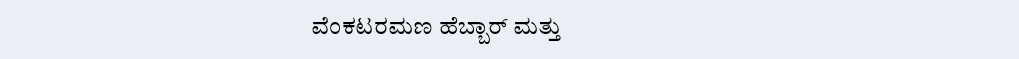ವೆಂಕಟರಮಣ ಹೆಬ್ಬಾರ್ ಮತ್ತು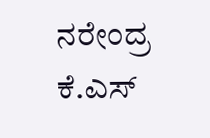ನರೇಂದ್ರ ಕೆ.ಎಸ್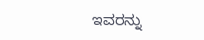ಇವರನ್ನು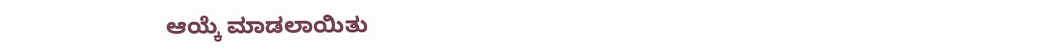ಆಯ್ಕೆ ಮಾಡಲಾಯಿತು